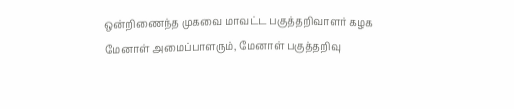ஒன்றிணைந்த முகவை மாவட்ட பகுத்தறிவாளர் கழக மேனாள் அமைப்பாளரும், மேனாள் பகுத்தறிவு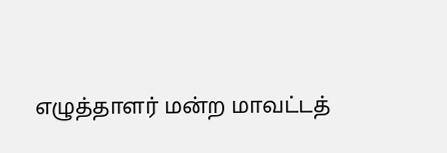எழுத்தாளர் மன்ற மாவட்டத்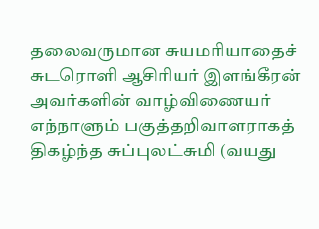தலைவருமான சுயமரியாதைச் சுடரொளி ஆசிரியர் இளங்கீரன் அவர்களின் வாழ்விணையர் எந்நாளும் பகுத்தறிவாளராகத் திகழ்ந்த சுப்புலட்சுமி (வயது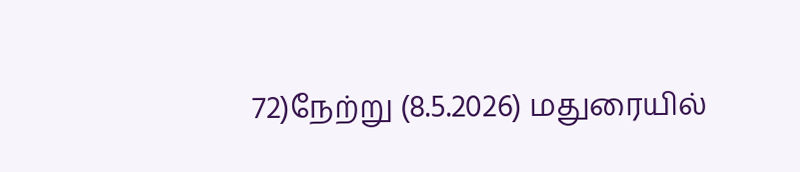72)நேற்று (8.5.2026) மதுரையில்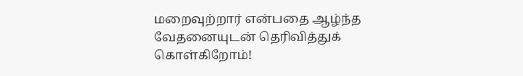மறைவுற்றார் என்பதை ஆழ்ந்த வேதனையுடன் தெரிவித்துக் கொள்கிறோம்!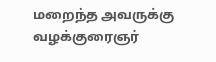மறைந்த அவருக்கு வழக்குரைஞர்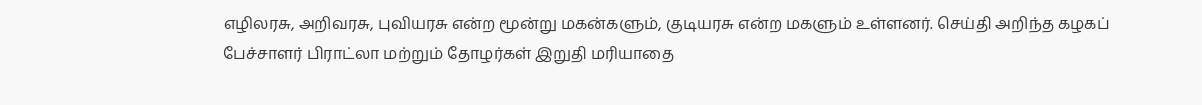எழிலரசு, அறிவரசு, புவியரசு என்ற மூன்று மகன்களும், குடியரசு என்ற மகளும் உள்ளனர். செய்தி அறிந்த கழகப் பேச்சாளர் பிராட்லா மற்றும் தோழர்கள் இறுதி மரியாதை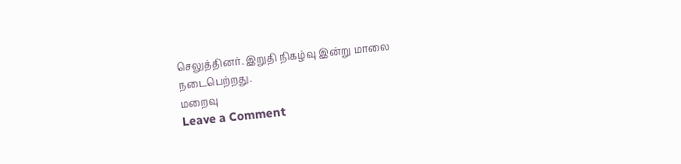செலுத்தினர். இறுதி நிகழ்வு இன்று மாலை நடைபெற்றது.
மறைவு
Leave a Comment